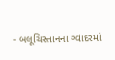- બલૂચિસ્તાનના ગ્વાદરમાં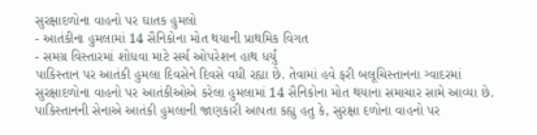સુરક્ષાદળોના વાહનો પર ઘાતક હુમલો
- આતંકીના હુમલામાં 14 સૈનિકોના મોત થયાની પ્રાથમિક વિગત
- સમગ્ર વિસ્તારમાં શોધવા માટે સર્ચ ઓપરેશન હાથ ધર્યું
પાકિસ્તાન પર આતંકી હુમલા દિવસેને દિવસે વધી રહ્યા છે. તેવામાં હવે ફરી બલૂચિસ્તાનના ગ્વાદરમાં સુરક્ષાદળોના વાહનો પર આતંકીઓએ કરેલા હુમલામાં 14 સૈનિકોના મોત થયાના સમાચાર સામે આવ્યા છે.
પાકિસ્તાનની સેનાએ આતંકી હુમલાની જાણકારી આપતા કહ્યુ હતુ કે, સુરક્ષા દળોના વાહનો પર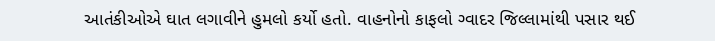આતંકીઓએ ઘાત લગાવીને હુમલો કર્યો હતો. વાહનોનો કાફલો ગ્વાદર જિલ્લામાંથી પસાર થઈ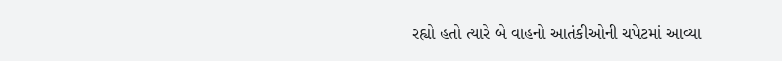રહ્યો હતો ત્યારે બે વાહનો આતંકીઓની ચપેટમાં આવ્યા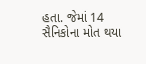હતા. જેમાં 14 સૈનિકોના મોત થયા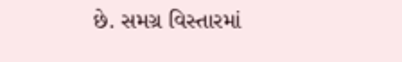છે. સમગ્ર વિસ્તારમાં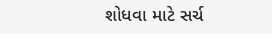શોધવા માટે સર્ચ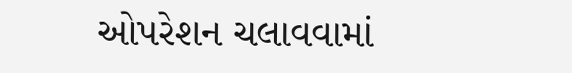ઓપરેશન ચલાવવામાં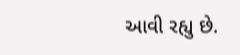આવી રહ્યુ છે.